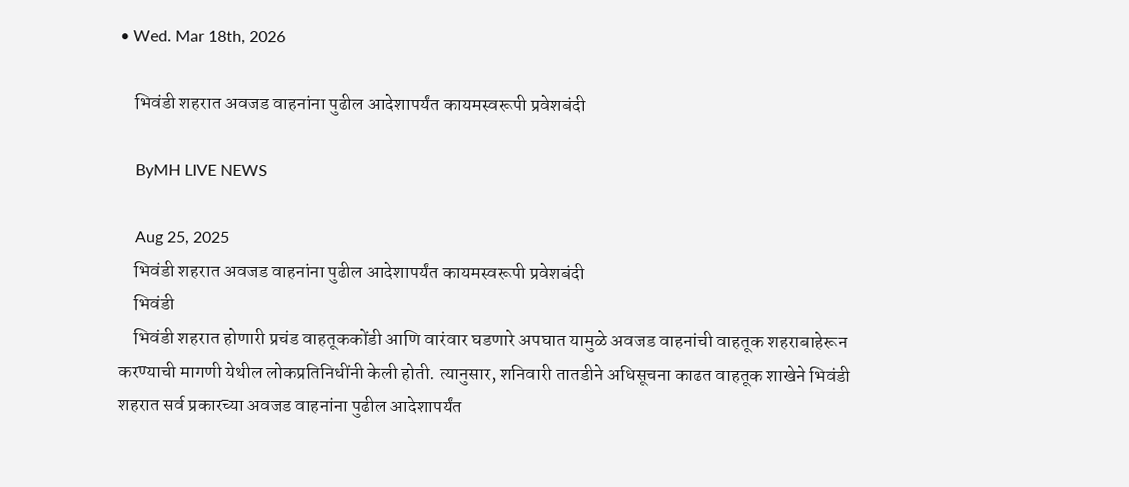• Wed. Mar 18th, 2026

    भिवंडी शहरात अवजड वाहनांना पुढील आदेशापर्यंत कायमस्वरूपी प्रवेशबंदी

    ByMH LIVE NEWS

    Aug 25, 2025
    भिवंडी शहरात अवजड वाहनांना पुढील आदेशापर्यंत कायमस्वरूपी प्रवेशबंदी
    भिवंडी
    भिवंडी शहरात होणारी प्रचंड वाहतूककोंडी आणि वारंवार घडणारे अपघात यामुळे अवजड वाहनांची वाहतूक शहराबाहेरून करण्याची मागणी येथील लोकप्रतिनिधींनी केली होती. त्यानुसार, शनिवारी तातडीने अधिसूचना काढत वाहतूक शाखेने भिवंडी शहरात सर्व प्रकारच्या अवजड वाहनांना पुढील आदेशापर्यंत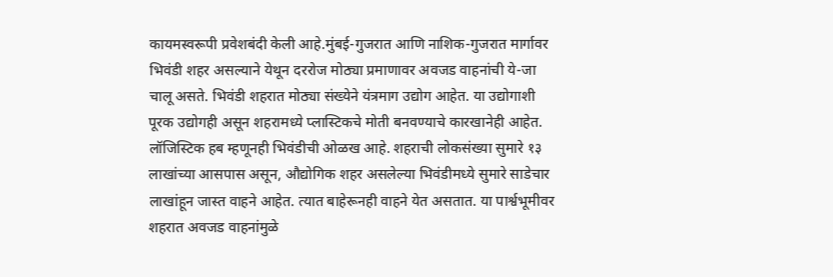कायमस्वरूपी प्रवेशबंदी केली आहे.मुंबई-गुजरात आणि नाशिक-गुजरात मार्गावर भिवंडी शहर असल्याने येथून दररोज मोठ्या प्रमाणावर अवजड वाहनांची ये-जा चालू असते. भिवंडी शहरात मोठ्या संख्येने यंत्रमाग उद्योग आहेत. या उद्योगाशी पूरक उद्योगही असून शहरामध्ये प्लास्टिकचे मोती बनवण्याचे कारखानेही आहेत. लॉजिस्टिक हब म्हणूनही भिवंडीची ओळख आहे. शहराची लोकसंख्या सुमारे १३ लाखांच्या आसपास असून, औद्योगिक शहर असलेल्या भिवंडीमध्ये सुमारे साडेचार लाखांहून जास्त वाहने आहेत. त्यात बाहेरूनही वाहने येत असतात. या पार्श्वभूमीवर शहरात अवजड वाहनांमुळे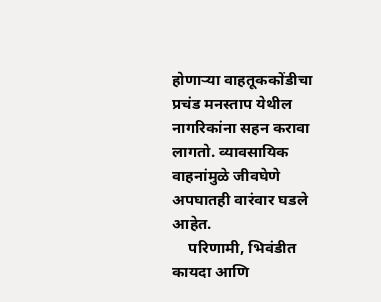होणाऱ्या वाहतूककोंडीचा प्रचंड मनस्ताप येथील नागरिकांना सहन करावा लागतो. व्यावसायिक वाहनांमुळे जीवघेणे अपघातही वारंवार घडले आहेत.
    परिणामी, भिवंडीत कायदा आणि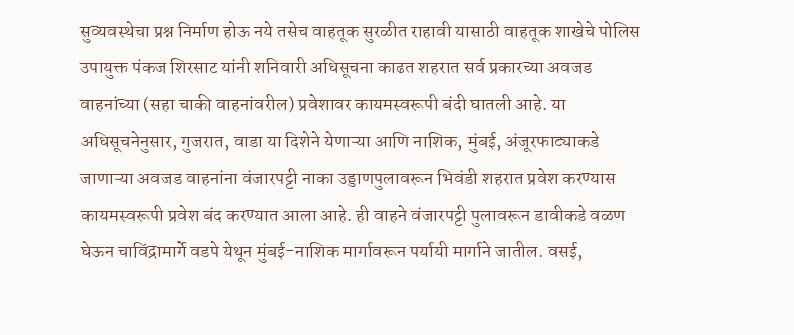सुव्यवस्थेचा प्रश्न निर्माण होऊ नये तसेच वाहतूक सुरळीत राहावी यासाठी वाहतूक शाखेचे पोलिस उपायुक्त पंकज शिरसाट यांनी शनिवारी अधिसूचना काढत शहरात सर्व प्रकारच्या अवजड वाहनांच्या (सहा चाकी वाहनांवरील) प्रवेशावर कायमस्वरूपी बंदी घातली आहे. या अधिसूचनेनुसार, गुजरात, वाडा या दिशेने येणाऱ्या आणि नाशिक, मुंबई, अंजूरफाट्याकडे जाणाऱ्या अवजड वाहनांना वंजारपट्टी नाका उड्डाणपुलावरून भिवंडी शहरात प्रवेश करण्यास कायमस्वरूपी प्रवेश बंद करण्यात आला आहे. ही वाहने वंजारपट्टी पुलावरून डावीकडे वळण घेऊन चाविंद्रामार्गे वडपे येथून मुंबई-नाशिक मार्गावरून पर्यायी मार्गाने जातील. वसई,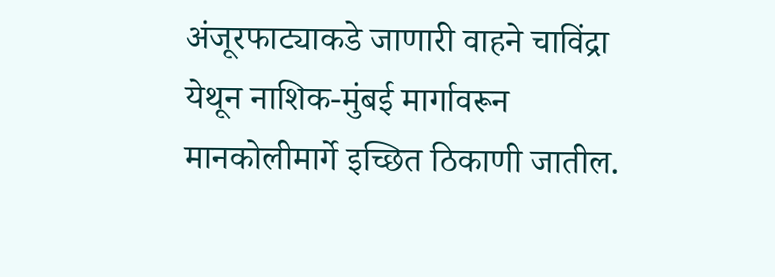अंजूरफाट्याकडे जाणारी वाहने चाविंद्रा येथून नाशिक-मुंबई मार्गावरून मानकोलीमार्गे इच्छित ठिकाणी जातील.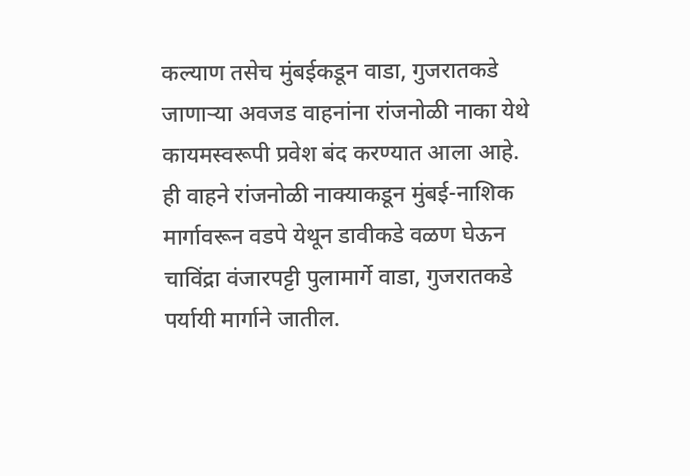कल्याण तसेच मुंबईकडून वाडा, गुजरातकडे जाणाऱ्या अवजड वाहनांना रांजनोळी नाका येथे कायमस्वरूपी प्रवेश बंद करण्यात आला आहे. ही वाहने रांजनोळी नाक्याकडून मुंबई-नाशिक मार्गावरून वडपे येथून डावीकडे वळण घेऊन चाविंद्रा वंजारपट्टी पुलामार्गे वाडा, गुजरातकडे पर्यायी मार्गाने जातील.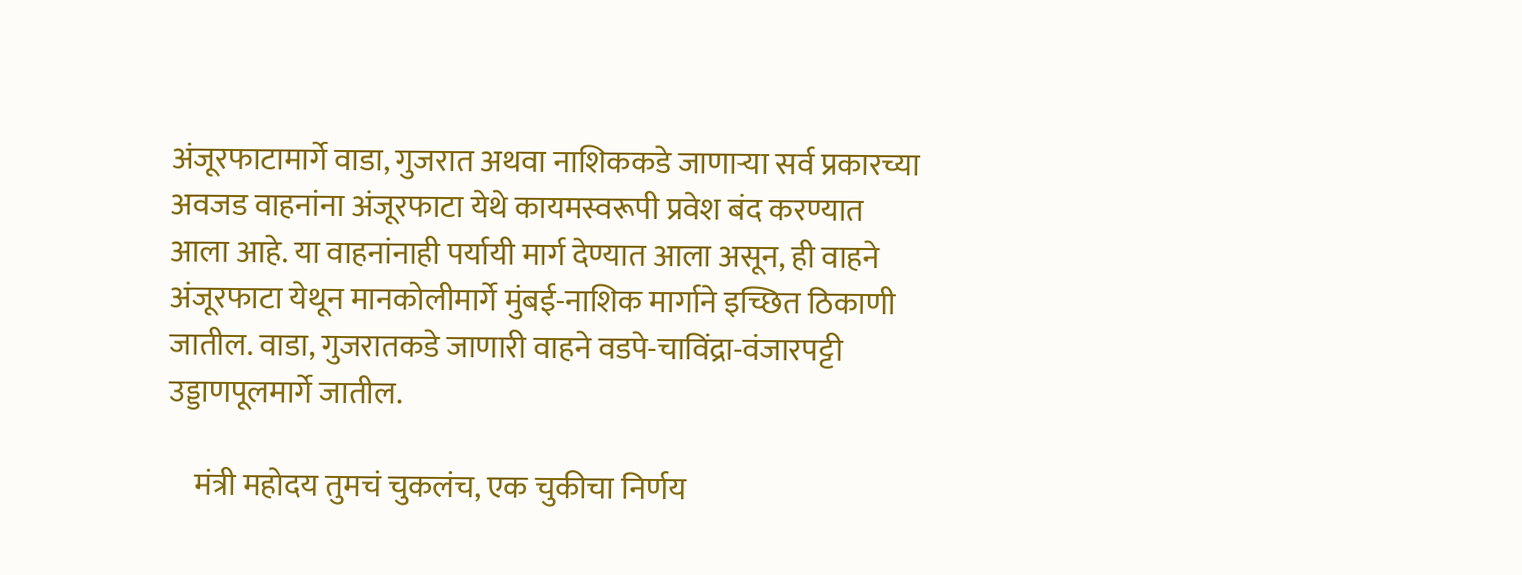अंजूरफाटामार्गे वाडा, गुजरात अथवा नाशिककडे जाणाऱ्या सर्व प्रकारच्या अवजड वाहनांना अंजूरफाटा येथे कायमस्वरूपी प्रवेश बंद करण्यात आला आहे. या वाहनांनाही पर्यायी मार्ग देण्यात आला असून, ही वाहने अंजूरफाटा येथून मानकोलीमार्गे मुंबई-नाशिक मार्गाने इच्छित ठिकाणी जातील. वाडा, गुजरातकडे जाणारी वाहने वडपे-चाविंद्रा-वंजारपट्टी उड्डाणपूलमार्गे जातील.

    मंत्री महोदय तुमचं चुकलंच, एक चुकीचा निर्णय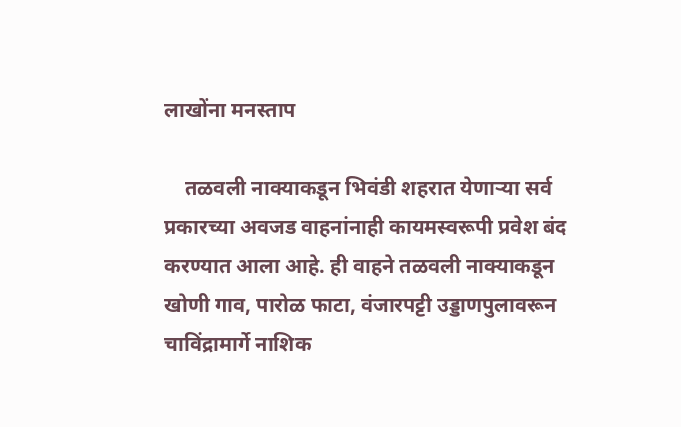लाखोंना मनस्ताप

    तळवली नाक्याकडून भिवंडी शहरात येणाऱ्या सर्व प्रकारच्या अवजड वाहनांनाही कायमस्वरूपी प्रवेश बंद करण्यात आला आहे. ही वाहने तळवली नाक्याकडून खोणी गाव, पारोळ फाटा, वंजारपट्टी उड्डाणपुलावरून चाविंद्रामार्गे नाशिक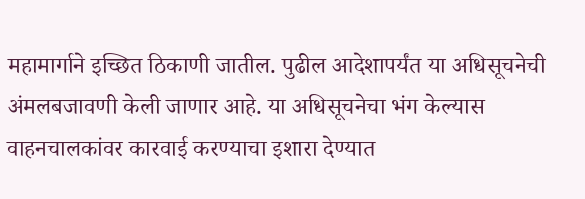महामार्गाने इच्छित ठिकाणी जातील. पुढील आदेशापर्यंत या अधिसूचनेची अंमलबजावणी केली जाणार आहे. या अधिसूचनेचा भंग केल्यास वाहनचालकांवर कारवाई करण्याचा इशारा देण्यात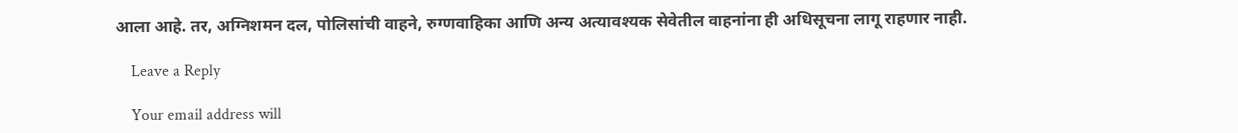आला आहे. तर, अग्निशमन दल, पोलिसांची वाहने, रुग्णवाहिका आणि अन्य अत्यावश्यक सेवेतील वाहनांना ही अधिसूचना लागू राहणार नाही.

    Leave a Reply

    Your email address will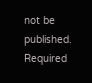not be published. Required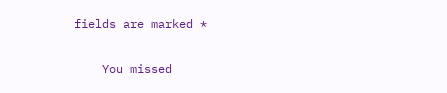fields are marked *

    You missed